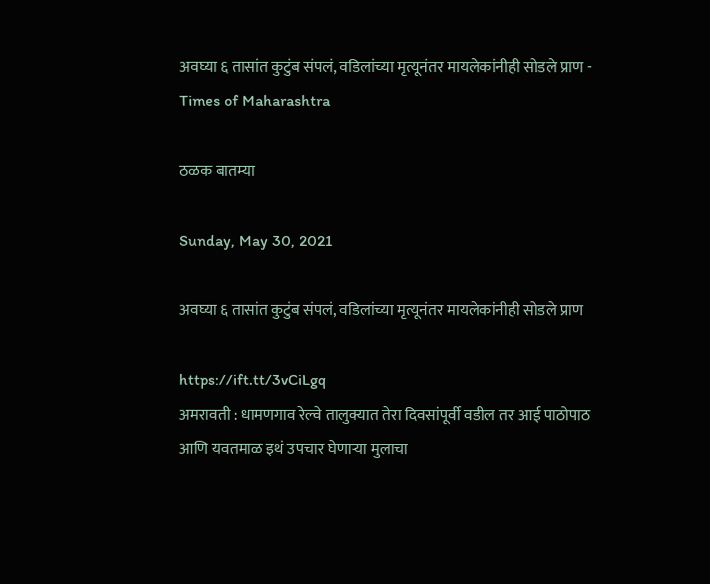अवघ्या ६ तासांत कुटुंब संपलं, वडिलांच्या मृत्यूनंतर मायलेकांनीही सोडले प्राण - Times of Maharashtra

ठळक बातम्या

Sunday, May 30, 2021

अवघ्या ६ तासांत कुटुंब संपलं, वडिलांच्या मृत्यूनंतर मायलेकांनीही सोडले प्राण

https://ift.tt/3vCiLgq
अमरावती : धामणगाव रेल्वे तालुक्यात तेरा दिवसांपूर्वी वडील तर आई पाठोपाठ आणि यवतमाळ इथं उपचार घेणाऱ्या मुलाचा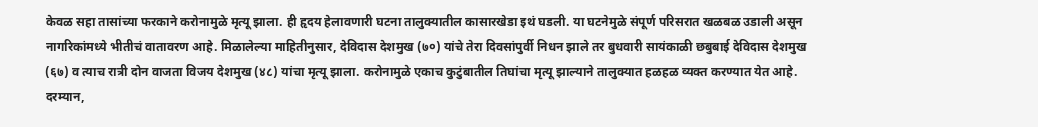केवळ सहा तासांच्या फरकाने करोनामुळे मृत्यू झाला. ही हृदय हेलावणारी घटना तालुक्यातील कासारखेडा इथं घडली. या घटनेमुळे संपूर्ण परिसरात खळबळ उडाली असून नागरिकांमध्ये भीतीचं वातावरण आहे. मिळालेल्या माहितीनुसार, देविदास देशमुख (७०) यांचे तेरा दिवसांपुर्वी निधन झाले तर बुधवारी सायंकाळी छबुबाई देविदास देशमुख (६७) व त्याच रात्री दोन वाजता विजय देशमुख (४८) यांचा मृत्यू झाला. करोनामुळे एकाच कुटुंबातील तिघांचा मृत्यू झाल्याने तालुक्यात हळहळ व्यक्त करण्यात येत आहे. दरम्यान,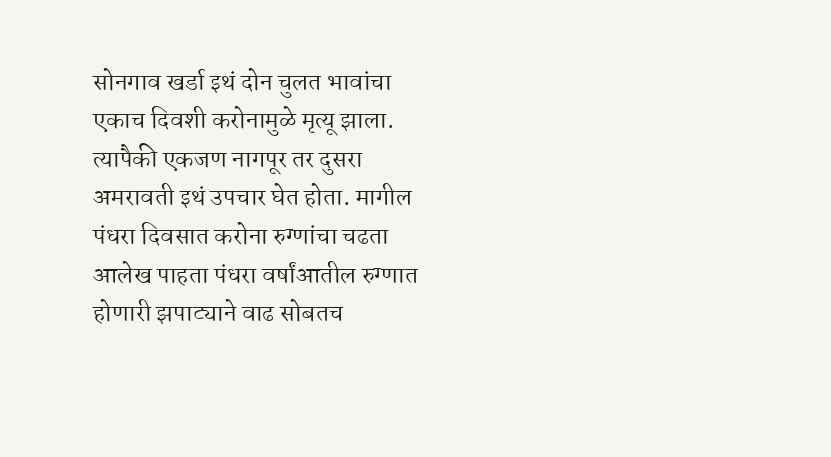सोनगाव खर्डा इथं दोन चुलत भावांचा एकाच दिवशी करोनामुळे मृत्यू झाला. त्यापैकी एकजण नागपूर तर दुसरा अमरावती इथं उपचार घेत होता. मागील पंधरा दिवसात करोना रुग्णांचा चढता आलेख पाहता पंधरा वर्षांआतील रुग्णात होणारी झपाट्याने वाढ सोबतच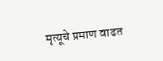मृत्यूचे प्रमाण वाढत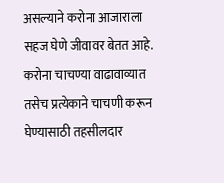असल्याने करोना आजाराला सहज घेणे जीवावर बेतत आहे. करोना चाचण्या वाढावाव्यात तसेच प्रत्येकाने चाचणी करून घेण्यासाठी तहसीलदार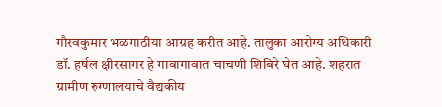गौरवकुमार भळगाठीया आग्रह करीत आहे. तालुका आरोग्य अधिकारी डॉ. हर्षल क्षीरसागर हे गावागावात चाचणी शिबिरे घेत आहे. शहरात ग्रामीण रुग्णालयाचे वैद्यकीय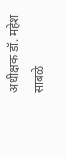अधीक्षक डॉ. महेश साबळे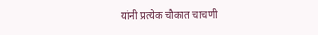यांनी प्रत्येक चौकात चाचणी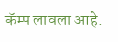कॅम्प लावला आहे.